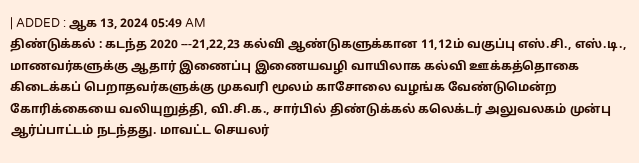| ADDED : ஆக 13, 2024 05:49 AM
திண்டுக்கல் : கடந்த 2020 ---21,22,23 கல்வி ஆண்டுகளுக்கான 11,12ம் வகுப்பு எஸ்.சி., எஸ்.டி., மாணவர்களுக்கு ஆதார் இணைப்பு இணையவழி வாயிலாக கல்வி ஊக்கத்தொகை கிடைக்கப் பெறாதவர்களுக்கு முகவரி மூலம் காசோலை வழங்க வேண்டுமென்ற கோரிக்கையை வலியுறுத்தி, வி.சி.க., சார்பில் திண்டுக்கல் கலெக்டர் அலுவலகம் முன்பு ஆர்ப்பாட்டம் நடந்தது. மாவட்ட செயலர்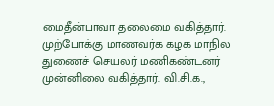மைதீன்பாவா தலைமை வகித்தார். முற்போக்கு மாணவர்க கழக மாநில துணைச் செயலர் மணிகண்டனர் முன்னிலை வகித்தார். வி.சி.க.,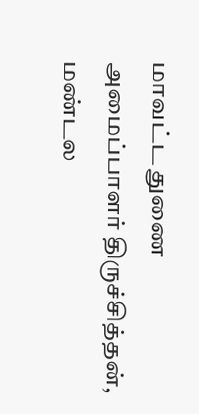மாவட்ட துணை அமைப்பாளர் திருச்சித்தன், மண்டல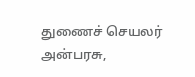துணைச் செயலர் அன்பரசு,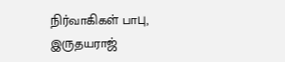நிர்வாகிகள் பாபு, இருதயராஜ்